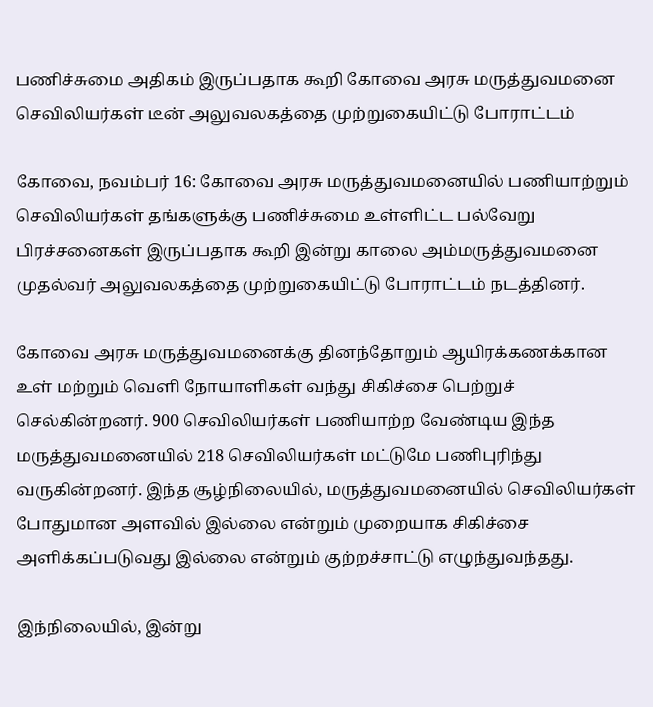பணிச்சுமை அதிகம் இருப்பதாக கூறி கோவை அரசு மருத்துவமனை செவிலியர்கள் டீன் அலுவலகத்தை முற்றுகையிட்டு போராட்டம்

கோவை, நவம்பர் 16: கோவை அரசு மருத்துவமனையில் பணியாற்றும் செவிலியர்கள் தங்களுக்கு பணிச்சுமை உள்ளிட்ட பல்வேறு பிரச்சனைகள் இருப்பதாக கூறி இன்று காலை அம்மருத்துவமனை முதல்வர் அலுவலகத்தை முற்றுகையிட்டு போராட்டம் நடத்தினர்.

கோவை அரசு மருத்துவமனைக்கு தினந்தோறும் ஆயிரக்கணக்கான உள் மற்றும் வெளி நோயாளிகள் வந்து சிகிச்சை பெற்றுச் செல்கின்றனர். 900 செவிலியர்கள் பணியாற்ற வேண்டிய இந்த மருத்துவமனையில் 218 செவிலியர்கள் மட்டுமே பணிபுரிந்து வருகின்றனர். இந்த சூழ்நிலையில், மருத்துவமனையில் செவிலியர்கள் போதுமான அளவில் இல்லை என்றும் முறையாக சிகிச்சை அளிக்கப்படுவது இல்லை என்றும் குற்றச்சாட்டு எழுந்துவந்தது.

இந்நிலையில், இன்று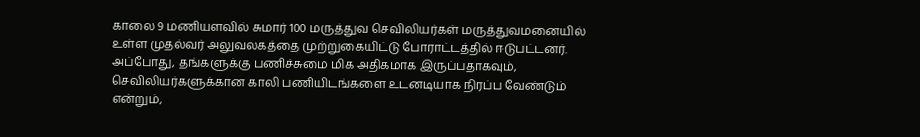காலை 9 மணியளவில் சுமார் 100 மருத்துவ செவிலியர்கள் மருத்துவமனையில் உள்ள முதல்வர் அலுவலகத்தை முற்றுகையிட்டு போராட்டத்தில் ஈடுபட்டனர். அப்போது, தங்களுக்கு பணிச்சுமை மிக அதிகமாக இருப்பதாகவும், செவிலியர்களுக்கான காலி பணியிடங்களை உடனடியாக நிரப்ப வேண்டும் என்றும்,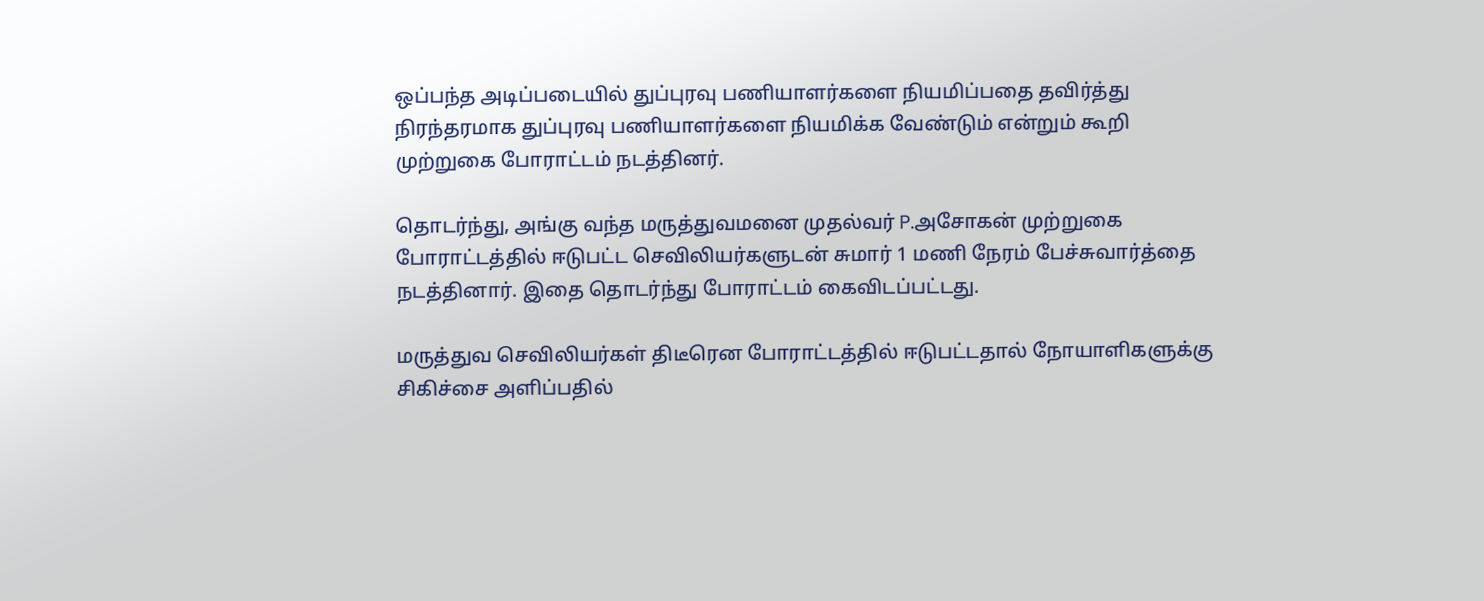ஒப்பந்த அடிப்படையில் துப்புரவு பணியாளர்களை நியமிப்பதை தவிர்த்து நிரந்தரமாக துப்புரவு பணியாளர்களை நியமிக்க வேண்டும் என்றும் கூறி முற்றுகை போராட்டம் நடத்தினர்.

தொடர்ந்து, அங்கு வந்த மருத்துவமனை முதல்வர் P.அசோகன் முற்றுகை போராட்டத்தில் ஈடுபட்ட செவிலியர்களுடன் சுமார் 1 மணி நேரம் பேச்சுவார்த்தை நடத்தினார். இதை தொடர்ந்து போராட்டம் கைவிடப்பட்டது.

மருத்துவ செவிலியர்கள் திடீரென போராட்டத்தில் ஈடுபட்டதால் நோயாளிகளுக்கு சிகிச்சை அளிப்பதில்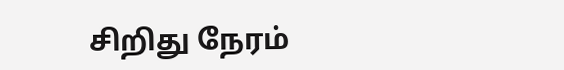சிறிது நேரம்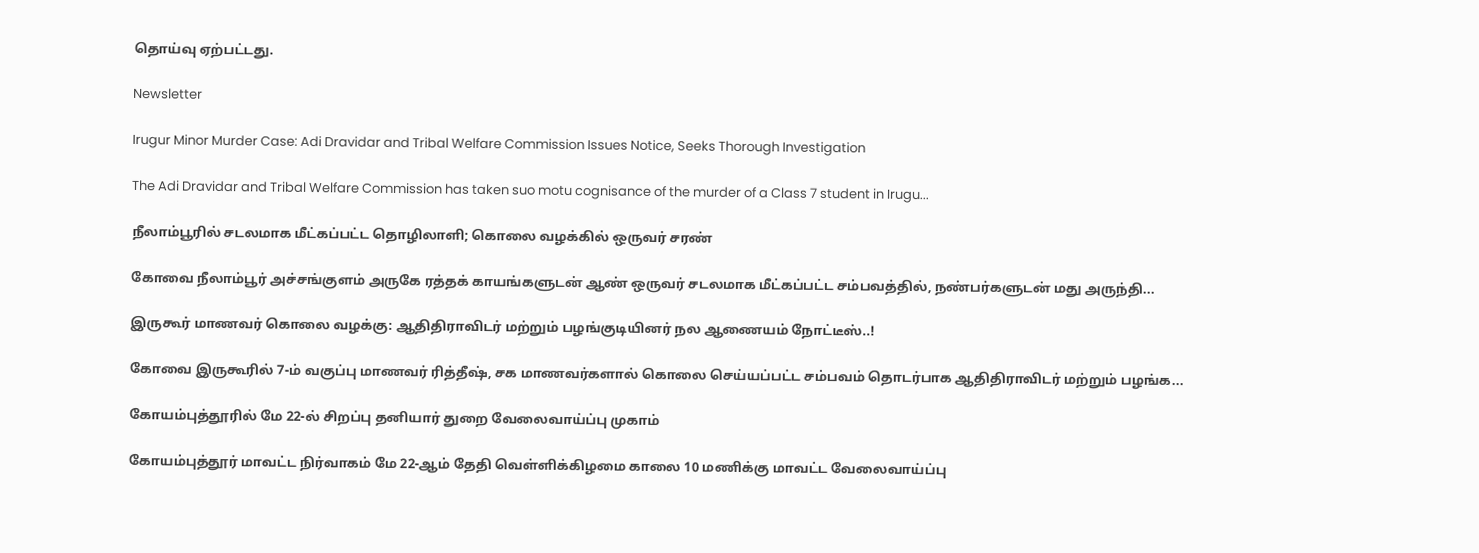தொய்வு ஏற்பட்டது.

Newsletter

Irugur Minor Murder Case: Adi Dravidar and Tribal Welfare Commission Issues Notice, Seeks Thorough Investigation

The Adi Dravidar and Tribal Welfare Commission has taken suo motu cognisance of the murder of a Class 7 student in Irugu...

நீலாம்பூரில் சடலமாக மீட்கப்பட்ட தொழிலாளி; கொலை வழக்கில் ஒருவர் சரண்

கோவை நீலாம்பூர் அச்சங்குளம் அருகே ரத்தக் காயங்களுடன் ஆண் ஒருவர் சடலமாக மீட்கப்பட்ட சம்பவத்தில், நண்பர்களுடன் மது அருந்தி...

இருகூர் மாணவர் கொலை வழக்கு: ஆதிதிராவிடர் மற்றும் பழங்குடியினர் நல ஆணையம் நோட்டீஸ்..!

கோவை இருகூரில் 7-ம் வகுப்பு மாணவர் ரித்தீஷ், சக மாணவர்களால் கொலை செய்யப்பட்ட சம்பவம் தொடர்பாக ஆதிதிராவிடர் மற்றும் பழங்க...

கோயம்புத்தூரில் மே 22-ல் சிறப்பு தனியார் துறை வேலைவாய்ப்பு முகாம்

கோயம்புத்தூர் மாவட்ட நிர்வாகம் மே 22-ஆம் தேதி வெள்ளிக்கிழமை காலை 10 மணிக்கு மாவட்ட வேலைவாய்ப்பு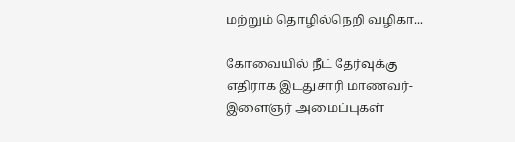மற்றும் தொழில்நெறி வழிகா...

கோவையில் நீட் தேர்வுக்கு எதிராக இடதுசாரி மாணவர்-இளைஞர் அமைப்புகள்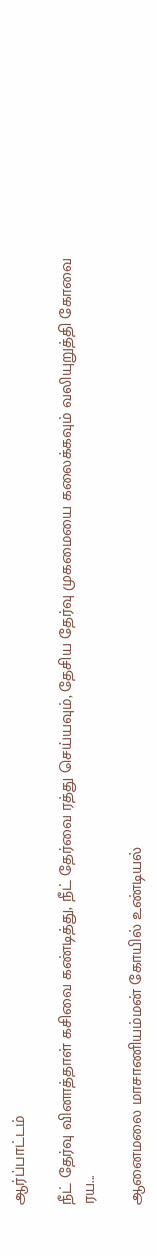ஆர்ப்பாட்டம்

நீட் தேர்வு வினாத்தாள் கசிவை கண்டித்து, நீட் தேர்வை ரத்து செய்யவும், தேசிய தேர்வு முகமையை கலைக்கவும் வலியுறுத்தி கோவை ரய...

ஆனைமலை மாசாணியம்மன் கோயில் உண்டியல்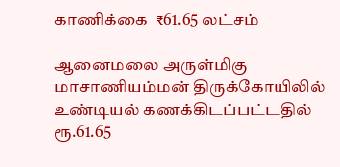காணிக்கை  ₹61.65 லட்சம்

ஆனைமலை அருள்மிகு மாசாணியம்மன் திருக்கோயிலில் உண்டியல் கணக்கிடப்பட்டதில் ரூ.61.65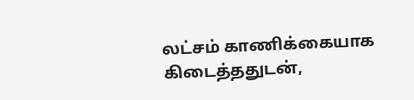லட்சம் காணிக்கையாக கிடைத்ததுடன்,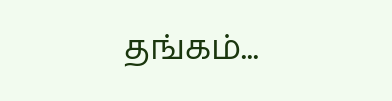தங்கம்...